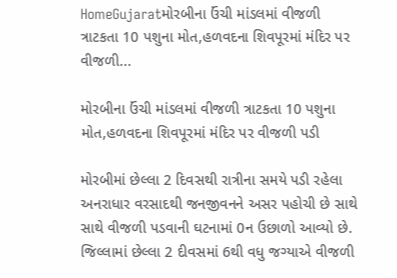HomeGujaratમોરબીના ઉંચી માંડલમાં વીજળી ત્રાટકતા 10 પશુના મોત,હળવદના શિવપૂરમાં મંદિર પર વીજળી...

મોરબીના ઉંચી માંડલમાં વીજળી ત્રાટકતા 10 પશુના મોત,હળવદના શિવપૂરમાં મંદિર પર વીજળી પડી

મોરબીમાં છેલ્લા 2 દિવસથી રાત્રીના સમયે પડી રહેલા અનરાધાર વરસાદથી જનજીવનને અસર પહોચી છે સાથે સાથે વીજળી પડવાની ઘટનામાં 0ન ઉછાળો આવ્યો છે. જિલ્લામાં છેલ્લા 2 દીવસમાં 6થી વધુ જગ્યાએ વીજળી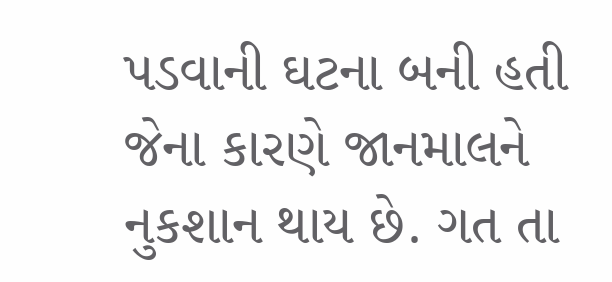પડવાની ઘટના બની હતી જેના કારણે જાનમાલને નુકશાન થાય છે. ગત તા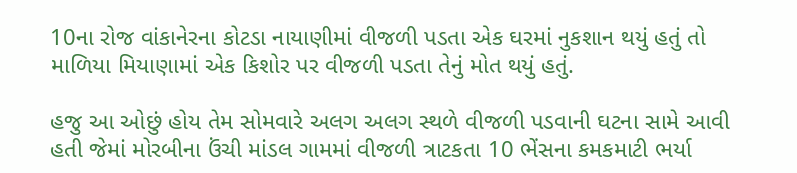10ના રોજ વાંકાનેરના કોટડા નાયાણીમાં વીજળી પડતા એક ઘરમાં નુકશાન થયું હતું તો માળિયા મિયાણામાં એક કિશોર પર વીજળી પડતા તેનું મોત થયું હતું.

હજુ આ ઓછું હોય તેમ સોમવારે અલગ અલગ સ્થળે વીજળી પડવાની ઘટના સામે આવી હતી જેમાં મોરબીના ઉંચી માંડલ ગામમાં વીજળી ત્રાટકતા 10 ભેંસના કમકમાટી ભર્યા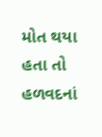મોત થયા હતા તો હળવદનાં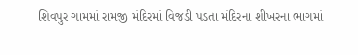શિવપુર ગામમાં રામજી મંદિરમાં વિજડી પડતા મંદિરના શીખરના ભાગમાં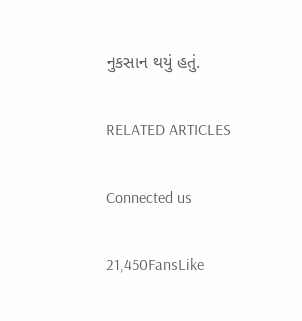નુકસાન થયું હતું.

RELATED ARTICLES

Connected us

21,450FansLike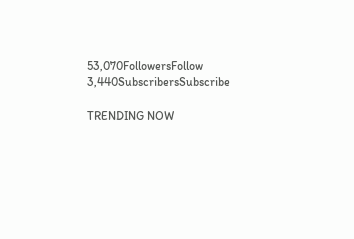53,070FollowersFollow
3,440SubscribersSubscribe

TRENDING NOW